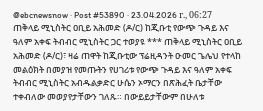@ebcnewsnow · Post #53890 · 23.04.2026 г., 06:27
ጠቅላይ ሚኒስትር ዐቢይ አሕመድ (ዶ/ር) ከጂቡቲ የውጭ ጉዳይ እና ዓለም አቀፍ ትብብር ሚኒስትር ጋር ተወያዩ *** ጠቅላይ ሚኒስትር ዐቢይ አሕመድ (ዶ/ር)፣ ዛሬ ጠዋት ከጂቡቲው ፕሬዚዳንት ዑመር ጌሌህ የተላከ መልዕክት በመያዝ የመጡትን የሀገሪቱ የውጭ ጉዳይ እና ዓለም አቀፍ ትብብር ሚኒስትር አብዱልቃድር ሁሴን ኦማርን በጽሕፈት ቤታቸው ተቀብለው መወያየታቸውን ገለጹ። በውይይታቸውም በሁለቱ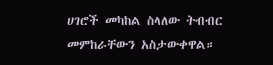ሀገሮች መካከል ስላለው ትብብር መምከራቸውን አስታውቀዋል።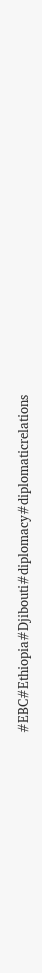#EBC#Ethiopia#Djibouti#diplomacy#diplomaticrelations